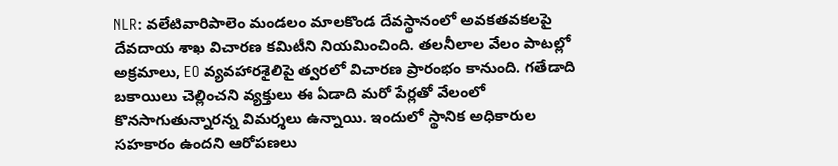NLR: వలేటివారిపాలెం మండలం మాలకొండ దేవస్థానంలో అవకతవకలపై దేవదాయ శాఖ విచారణ కమిటీని నియమించింది. తలనీలాల వేలం పాటల్లో అక్రమాలు, EO వ్యవహారశైలిపై త్వరలో విచారణ ప్రారంభం కానుంది. గతేడాది బకాయిలు చెల్లించని వ్యక్తులు ఈ ఏడాది మరో పేర్లతో వేలంలో కొనసాగుతున్నారన్న విమర్శలు ఉన్నాయి. ఇందులో స్థానిక అధికారుల సహకారం ఉందని ఆరోపణలు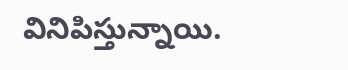వినిపిస్తున్నాయి.